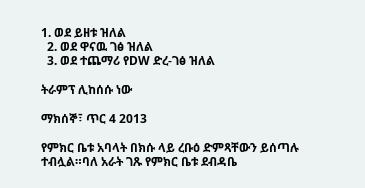1. ወደ ይዘቱ ዝለል
  2. ወደ ዋናዉ ገፅ ዝለል
  3. ወደ ተጨማሪ የDW ድረ-ገፅ ዝለል

ትራምፕ ሊከሰሱ ነው

ማክሰኞ፣ ጥር 4 2013

የምክር ቤቱ አባላት በክሱ ላይ ረቡዕ ድምጻቸውን ይሰጣሉ ተብሏል።ባለ አራት ገጹ የምክር ቤቱ ደብዳቤ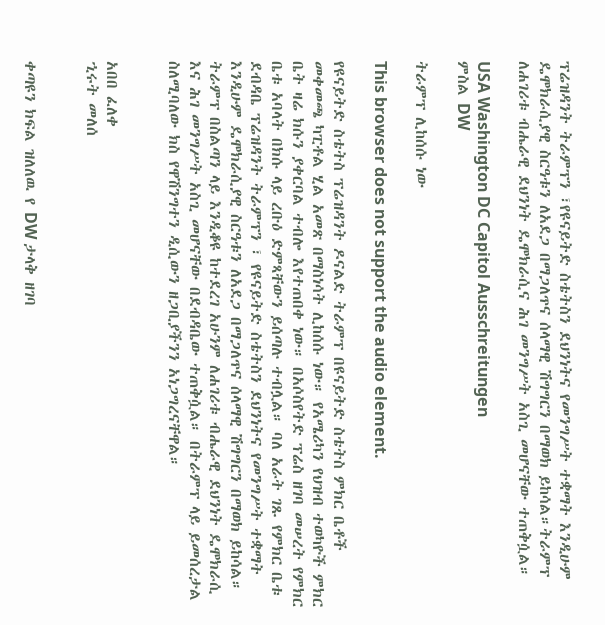ፕሬዝዳንት ትራምፕን ፣የዩናይትድ ስቴትስን ደህንነትና የመንግሥት ተቋማት እንዲሁም ዴሞክራሲያዊ ስርዓቱን ለአደጋ በማጋለጥና ሰላማዊ ሽግግርን በማወክ ይከሳል።ትራምፕ ለሐገሪቱ ብሔራዊ ደህንነት ዴሞክራሲና ሕገ መንግሥት አስጊ መሆናቸው ተጠቅሷል።

USA Washington DC Capitol Ausschreitungen
ምስል DW

ትራምፕ ሊከሰሱ ነው

This browser does not support the audio element.

የዩናይትድ ስቴትስ ፕሬዝዳንት ዶናልድ ትራምፕ በዩናይትድ ስቴትስ ምክር ቤቶች መቀመጫ ካፒቶል ሂል አመጽ በማስነሳት ሊከሰሱ ነው። የአሜሪካን የህዝብ ተወካዮች ምክር ቤት ዛሬ ክሱን ያቀርባል ተብሎ እየተጠበቀ ነው። በአሶስየትድ ፕሬስ ዘገባ መሠረት የምክር ቤቱ አባላት በክሱ ላይ ረቡዕ ድምጻቸውን ይሰጣሉ ተብሏል። ባለ አራት ገጹ የምክር ቤቱ ደብዳቤ ፕሬዝዳንት ትራምፕን ፣ የዩናይትድ ስቴትስን ደህንነትና የመንግሥት ተቋማት እንዲሁም ዴሞክራሲያዊ ስርዓቱን ለአደጋ በማጋለጥና ሰላማዊ ሽግግርን በማወክ ይከሳል። ትራምፕ በስልጣን ላይ እንዲቆዩ ከተደረገ አሁንም ለሐገሪቱ ብሔራዊ ደህንነት ዴሞክራሲ እና ሕገ መንግሥት አስጊ መሆናቸው በደብዳቤው ተጠቅሷል። በትራምፕ ላይ ይመሰረታል ስለሚባለው ክስ የዋሽንግተን ዲሲውን ዘጋቢያችንን አነጋግረናቸዋል።


አበበ ፈለቀ
ኂሩት መለሰ


ቀጣዩን ክፍል ዝለለዉ የ DW ታላቅ ዘገባ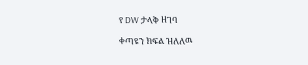የ DW ታላቅ ዘገባ

ቀጣዩን ክፍል ዝለለዉ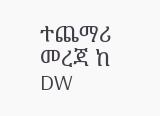ተጨማሪ መረጃ ከ DW